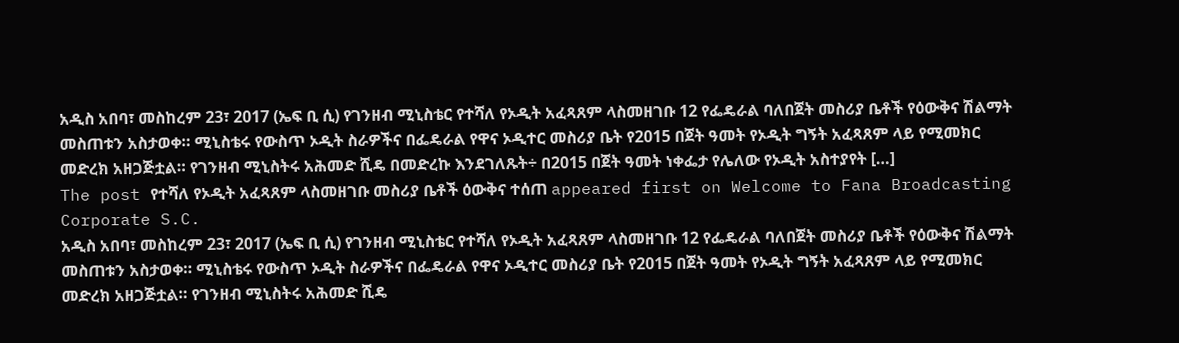አዲስ አበባ፣ መስከረም 23፣ 2017 (ኤፍ ቢ ሲ) የገንዘብ ሚኒስቴር የተሻለ የኦዲት አፈጻጸም ላስመዘገቡ 12 የፌዴራል ባለበጀት መስሪያ ቤቶች የዕውቅና ሽልማት መስጠቱን አስታወቀ። ሚኒስቴሩ የውስጥ ኦዲት ስራዎችና በፌዴራል የዋና ኦዲተር መስሪያ ቤት የ2015 በጀት ዓመት የኦዲት ግኝት አፈጻጸም ላይ የሚመክር መድረክ አዘጋጅቷል። የገንዘብ ሚኒስትሩ አሕመድ ሺዴ በመድረኩ እንደገለጹት÷ በ2015 በጀት ዓመት ነቀፌታ የሌለው የኦዲት አስተያየት […]
The post የተሻለ የኦዲት አፈጻጸም ላስመዘገቡ መስሪያ ቤቶች ዕውቅና ተሰጠ appeared first on Welcome to Fana Broadcasting Corporate S.C.
አዲስ አበባ፣ መስከረም 23፣ 2017 (ኤፍ ቢ ሲ) የገንዘብ ሚኒስቴር የተሻለ የኦዲት አፈጻጸም ላስመዘገቡ 12 የፌዴራል ባለበጀት መስሪያ ቤቶች የዕውቅና ሽልማት መስጠቱን አስታወቀ። ሚኒስቴሩ የውስጥ ኦዲት ስራዎችና በፌዴራል የዋና ኦዲተር መስሪያ ቤት የ2015 በጀት ዓመት የኦዲት ግኝት አፈጻጸም ላይ የሚመክር መድረክ አዘጋጅቷል። የገንዘብ ሚኒስትሩ አሕመድ ሺዴ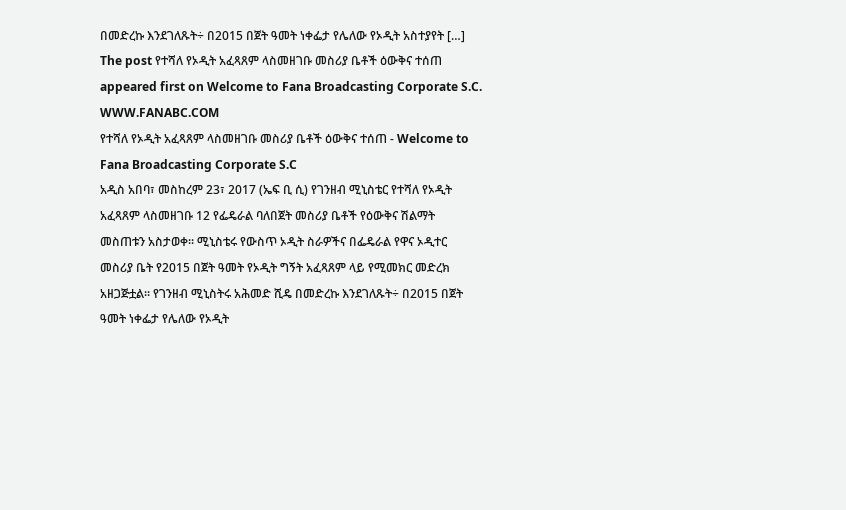በመድረኩ እንደገለጹት÷ በ2015 በጀት ዓመት ነቀፌታ የሌለው የኦዲት አስተያየት […] The post የተሻለ የኦዲት አፈጻጸም ላስመዘገቡ መስሪያ ቤቶች ዕውቅና ተሰጠ appeared first on Welcome to Fana Broadcasting Corporate S.C.
WWW.FANABC.COM
የተሻለ የኦዲት አፈጻጸም ላስመዘገቡ መስሪያ ቤቶች ዕውቅና ተሰጠ - Welcome to Fana Broadcasting Corporate S.C
አዲስ አበባ፣ መስከረም 23፣ 2017 (ኤፍ ቢ ሲ) የገንዘብ ሚኒስቴር የተሻለ የኦዲት አፈጻጸም ላስመዘገቡ 12 የፌዴራል ባለበጀት መስሪያ ቤቶች የዕውቅና ሽልማት መስጠቱን አስታወቀ። ሚኒስቴሩ የውስጥ ኦዲት ስራዎችና በፌዴራል የዋና ኦዲተር መስሪያ ቤት የ2015 በጀት ዓመት የኦዲት ግኝት አፈጻጸም ላይ የሚመክር መድረክ አዘጋጅቷል። የገንዘብ ሚኒስትሩ አሕመድ ሺዴ በመድረኩ እንደገለጹት÷ በ2015 በጀት ዓመት ነቀፌታ የሌለው የኦዲት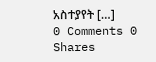አስተያየት […]
0 Comments 0 Shares